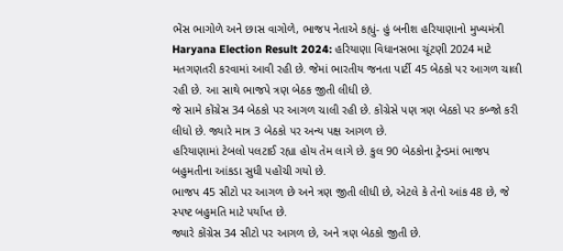ભેંસ ભાગોળે અને છાસ વાગોળે, ભાજપ નેતાએ કહ્યું- હું બનીશ હરિયાણાનો મુખ્યમંત્રી
Haryana Election Result 2024: હરિયાણા વિધાનસભા ચૂંટણી 2024 માટે મતગણતરી કરવામાં આવી રહી છે. જેમાં ભારતીય જનતા પાર્ટી 45 બેઠકો પર આગળ ચાલી રહી છે. આ સાથે ભાજપે ત્રણ બેઠક જીતી લીધી છે.
જે સામે કોંગ્રેસ 34 બેઠકો પર આગળ ચાલી રહી છે. કોંગ્રેસે પણ ત્રણ બેઠકો પર કબ્જો કરી લીધો છે. જ્યારે માત્ર 3 બેઠકો પર અન્ય પક્ષ આગળ છે.
હરિયાણામાં ટેબલો પલટાઈ રહ્યા હોય તેમ લાગે છે. કુલ 90 બેઠકોના ટ્રેન્ડમાં ભાજપ બહુમતીના આંકડા સુધી પહોંચી ગયો છે.
ભાજપ 45 સીટો પર આગળ છે અને ત્રણ જીતી લીધી છે, એટલે કે તેનો આંક 48 છે, જે સ્પષ્ટ બહુમતિ માટે પર્યાપ્ત છે.
જ્યારે કોંગ્રેસ 34 સીટો પર આગળ છે, અને ત્રણ બેઠકો જીતી છે.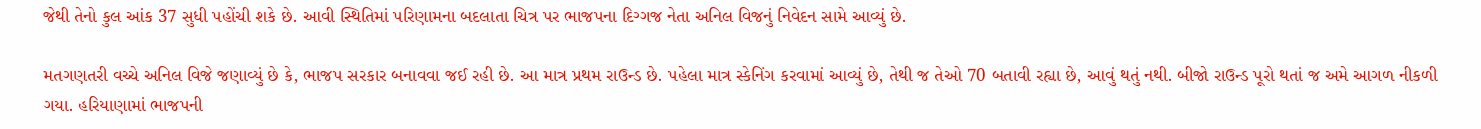જેથી તેનો કુલ આંક 37 સુધી પહોંચી શકે છે. આવી સ્થિતિમાં પરિણામના બદલાતા ચિત્ર પર ભાજપના દિગ્ગજ નેતા અનિલ વિજનું નિવેદન સામે આવ્યું છે.

મતગણતરી વચ્ચે અનિલ વિજે જણાવ્યું છે કે, ભાજપ સરકાર બનાવવા જઈ રહી છે. આ માત્ર પ્રથમ રાઉન્ડ છે. પહેલા માત્ર સ્કેનિંગ કરવામાં આવ્યું છે, તેથી જ તેઓ 70 બતાવી રહ્યા છે, આવું થતું નથી. બીજો રાઉન્ડ પૂરો થતાં જ અમે આગળ નીકળી ગયા. હરિયાણામાં ભાજપની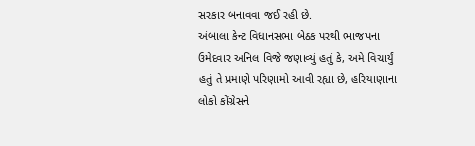સરકાર બનાવવા જઈ રહી છે.
અંબાલા કેન્ટ વિધાનસભા બેઠક પરથી ભાજપના ઉમેદવાર અનિલ વિજે જણાવ્યું હતું કે, અમે વિચાર્યું હતું તે પ્રમાણે પરિણામો આવી રહ્યા છે, હરિયાણાના લોકો કોંગ્રેસને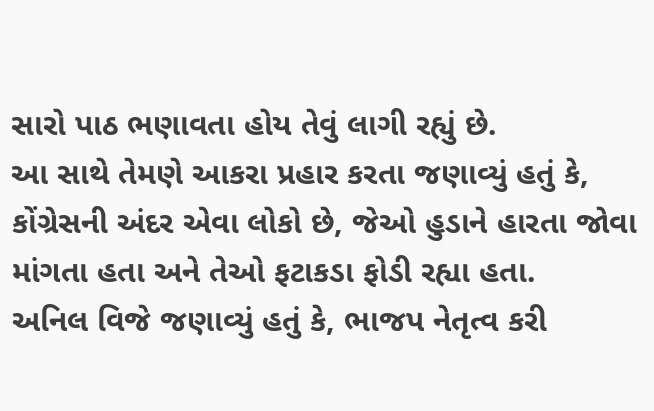સારો પાઠ ભણાવતા હોય તેવું લાગી રહ્યું છે.
આ સાથે તેમણે આકરા પ્રહાર કરતા જણાવ્યું હતું કે, કોંગ્રેસની અંદર એવા લોકો છે, જેઓ હુડાને હારતા જોવા માંગતા હતા અને તેઓ ફટાકડા ફોડી રહ્યા હતા.
અનિલ વિજે જણાવ્યું હતું કે, ભાજપ નેતૃત્વ કરી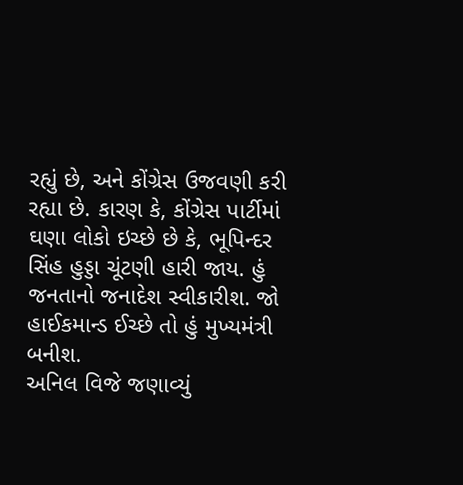રહ્યું છે, અને કોંગ્રેસ ઉજવણી કરી રહ્યા છે. કારણ કે, કોંગ્રેસ પાર્ટીમાં ઘણા લોકો ઇચ્છે છે કે, ભૂપિન્દર સિંહ હુડ્ડા ચૂંટણી હારી જાય. હું જનતાનો જનાદેશ સ્વીકારીશ. જો હાઈકમાન્ડ ઈચ્છે તો હું મુખ્યમંત્રી બનીશ.
અનિલ વિજે જણાવ્યું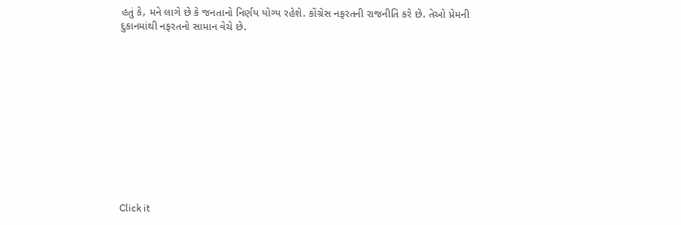હતું કે, મને લાગે છે કે જનતાનો નિર્ણય યોગ્ય રહેશે. કોંગ્રેસ નફરતની રાજનીતિ કરે છે. તેઓ પ્રેમની દુકાનમાંથી નફરતનો સામાન વેચે છે.












Click it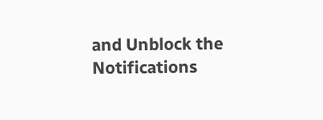and Unblock the Notifications